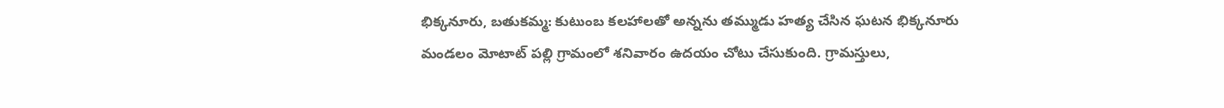భిక్కనూరు, బతుకమ్మ: కుటుంబ కలహాలతో అన్నను తమ్ముడు హత్య చేసిన ఘటన భిక్కనూరు మండలం మోటాట్ పల్లి గ్రామంలో శనివారం ఉదయం చోటు చేసుకుంది. గ్రామస్తులు,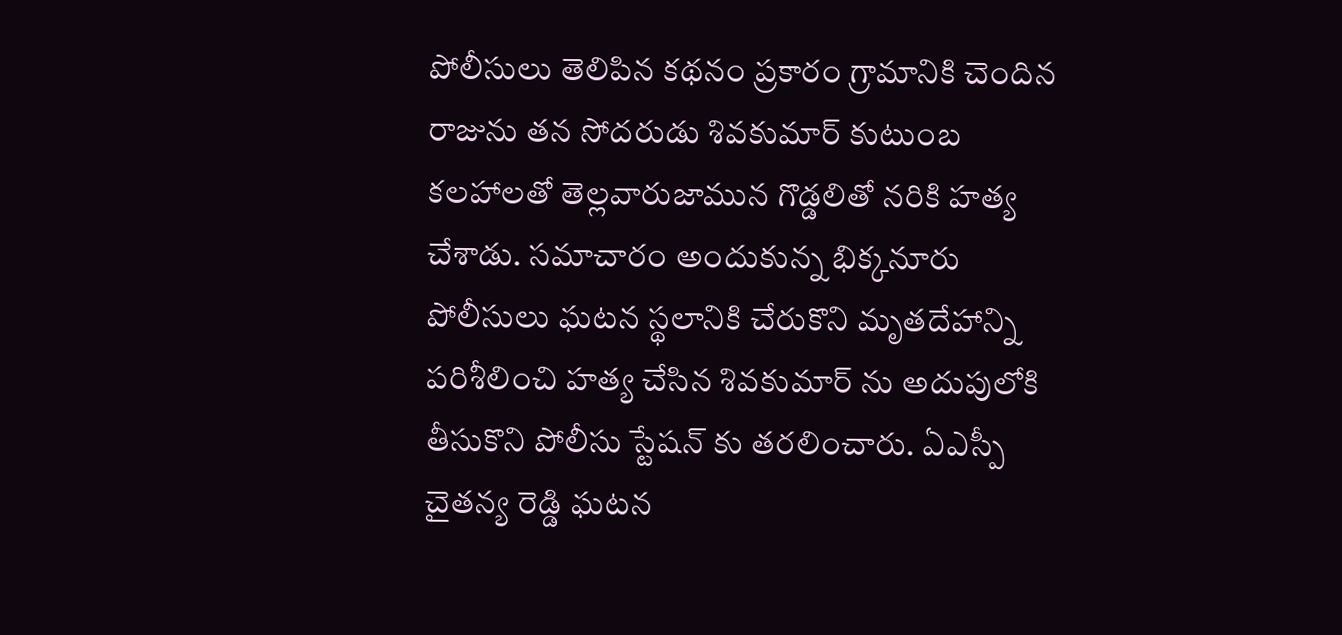పోలీసులు తెలిపిన కథనం ప్రకారం గ్రామానికి చెందిన రాజును తన సోదరుడు శివకుమార్ కుటుంబ కలహాలతో తెల్లవారుజామున గొడ్డలితో నరికి హత్య చేశాడు. సమాచారం అందుకున్న భిక్కనూరు పోలీసులు ఘటన స్థలానికి చేరుకొని మృతదేహాన్ని పరిశీలించి హత్య చేసిన శివకుమార్ ను అదుపులోకి తీసుకొని పోలీసు స్టేషన్ కు తరలించారు. ఏఎస్పీ చైతన్య రెడ్డి ఘటన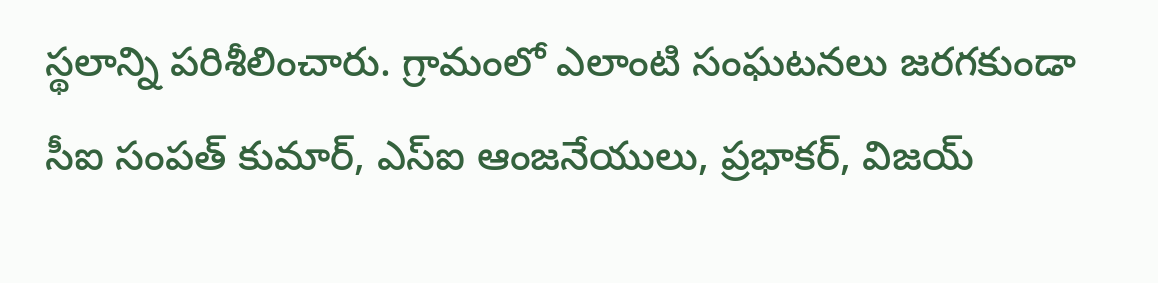స్థలాన్ని పరిశీలించారు. గ్రామంలో ఎలాంటి సంఘటనలు జరగకుండా సీఐ సంపత్ కుమార్, ఎస్ఐ ఆంజనేయులు, ప్రభాకర్, విజయ్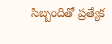సిబ్బందితో ప్రత్యేక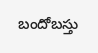బందోబస్తు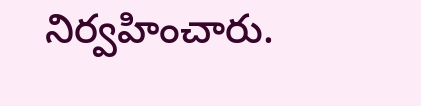నిర్వహించారు.